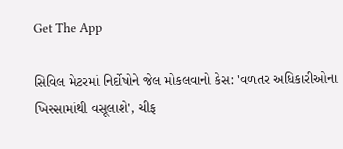Get The App

સિવિલ મેટરમાં નિર્દોષોને જેલ મોકલવાનો કેસ: 'વળતર અધિકારીઓના ખિસ્સામાંથી વસૂલાશે', ચીફ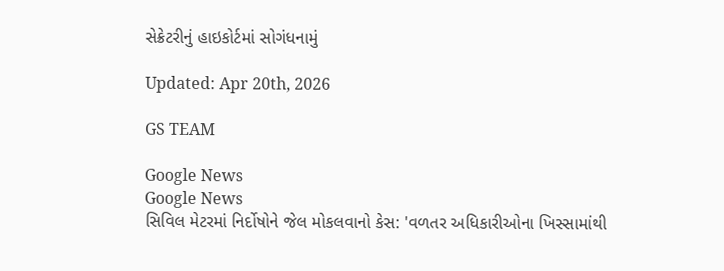સેક્રેટરીનું હાઇકોર્ટમાં સોગંધનામું

Updated: Apr 20th, 2026

GS TEAM

Google News
Google News
સિવિલ મેટરમાં નિર્દોષોને જેલ મોકલવાનો કેસ: 'વળતર અધિકારીઓના ખિસ્સામાંથી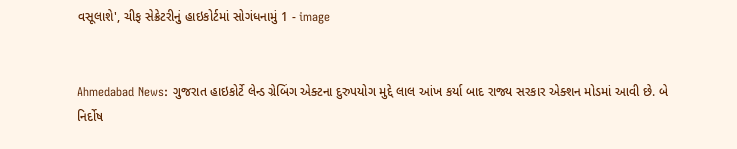વસૂલાશે', ચીફ સેક્રેટરીનું હાઇકોર્ટમાં સોગંધનામું 1 - image


Ahmedabad News: ગુજરાત હાઇકોર્ટે લેન્ડ ગ્રેબિંગ એક્ટના દુરુપયોગ મુદ્દે લાલ આંખ કર્યા બાદ રાજ્ય સરકાર એક્શન મોડમાં આવી છે. બે નિર્દોષ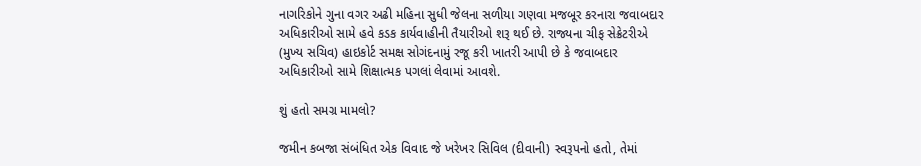નાગરિકોને ગુના વગર અઢી મહિના સુધી જેલના સળીયા ગણવા મજબૂર કરનારા જવાબદાર અધિકારીઓ સામે હવે કડક કાર્યવાહીની તૈયારીઓ શરૂ થઈ છે. રાજ્યના ચીફ સેક્રેટરીએ (મુખ્ય સચિવ) હાઇકોર્ટ સમક્ષ સોગંદનામું રજૂ કરી ખાતરી આપી છે કે જવાબદાર અધિકારીઓ સામે શિક્ષાત્મક પગલાં લેવામાં આવશે.

શું હતો સમગ્ર મામલો?

જમીન કબજા સંબંધિત એક વિવાદ જે ખરેખર સિવિલ (દીવાની) સ્વરૂપનો હતો, તેમાં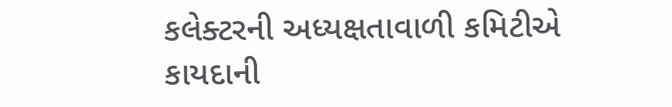કલેક્ટરની અધ્યક્ષતાવાળી કમિટીએ કાયદાની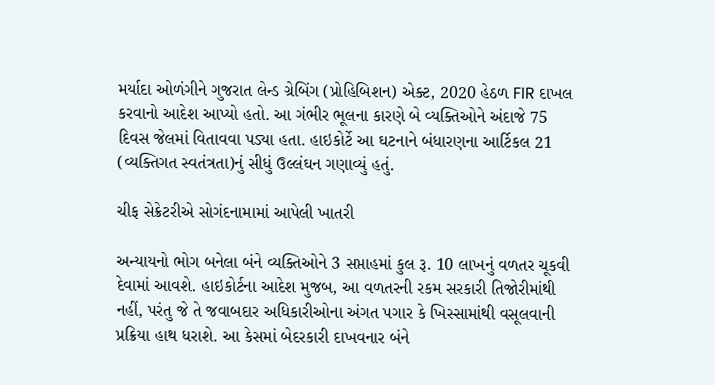મર્યાદા ઓળંગીને ગુજરાત લેન્ડ ગ્રેબિંગ (પ્રોહિબિશન) એક્ટ, 2020 હેઠળ FIR દાખલ કરવાનો આદેશ આપ્યો હતો. આ ગંભીર ભૂલના કારણે બે વ્યક્તિઓને અંદાજે 75 દિવસ જેલમાં વિતાવવા પડ્યા હતા. હાઇકોર્ટે આ ઘટનાને બંધારણના આર્ટિકલ 21 (વ્યક્તિગત સ્વતંત્રતા)નું સીધું ઉલ્લંઘન ગણાવ્યું હતું.

ચીફ સેક્રેટરીએ સોગંદનામામાં આપેલી ખાતરી

અન્યાયનો ભોગ બનેલા બંને વ્યક્તિઓને 3 સપ્તાહમાં કુલ રૂ. 10 લાખનું વળતર ચૂકવી દેવામાં આવશે. હાઇકોર્ટના આદેશ મુજબ, આ વળતરની રકમ સરકારી તિજોરીમાંથી નહીં, પરંતુ જે તે જવાબદાર અધિકારીઓના અંગત પગાર કે ખિસ્સામાંથી વસૂલવાની પ્રક્રિયા હાથ ધરાશે. આ કેસમાં બેદરકારી દાખવનાર બંને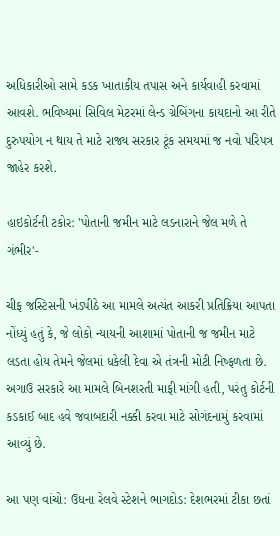અધિકારીઓ સામે કડક ખાતાકીય તપાસ અને કાર્યવાહી કરવામાં આવશે. ભવિષ્યમાં સિવિલ મેટરમાં લેન્ડ ગ્રેબિંગના કાયદાનો આ રીતે દુરુપયોગ ન થાય તે માટે રાજ્ય સરકાર ટૂંક સમયમાં જ નવો પરિપત્ર જાહેર કરશે.

હાઇકોર્ટની ટકોર: 'પોતાની જમીન માટે લડનારાને જેલ મળે તે ગંભીર'-

ચીફ જસ્ટિસની ખંડપીઠે આ મામલે અત્યંત આકરી પ્રતિક્રિયા આપતા નોંધ્યું હતું કે, જે લોકો ન્યાયની આશામાં પોતાની જ જમીન માટે લડતા હોય તેમને જેલમાં ધકેલી દેવા એ તંત્રની મોટી નિષ્ફળતા છે. અગાઉ સરકારે આ મામલે બિનશરતી માફી માંગી હતી, પરંતુ કોર્ટની કડકાઈ બાદ હવે જવાબદારી નક્કી કરવા માટે સોગંદનામું કરવામાં આવ્યું છે.

આ પણ વાંચો: ઉધના રેલવે સ્ટેશને ભાગદોડ: દેશભરમાં ટીકા છતાં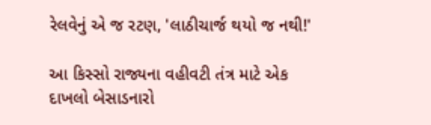રેલવેનું એ જ રટણ, 'લાઠીચાર્જ થયો જ નથી!'

આ કિસ્સો રાજ્યના વહીવટી તંત્ર માટે એક દાખલો બેસાડનારો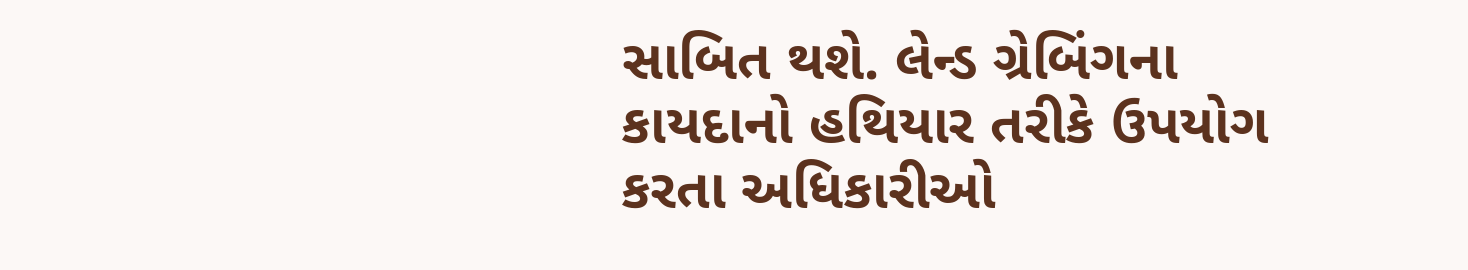સાબિત થશે. લેન્ડ ગ્રેબિંગના કાયદાનો હથિયાર તરીકે ઉપયોગ કરતા અધિકારીઓ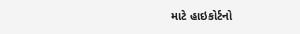માટે હાઇકોર્ટનો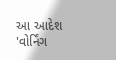આ આદેશ 'વોર્નિંગ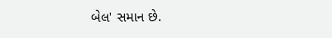બેલ' સમાન છે.